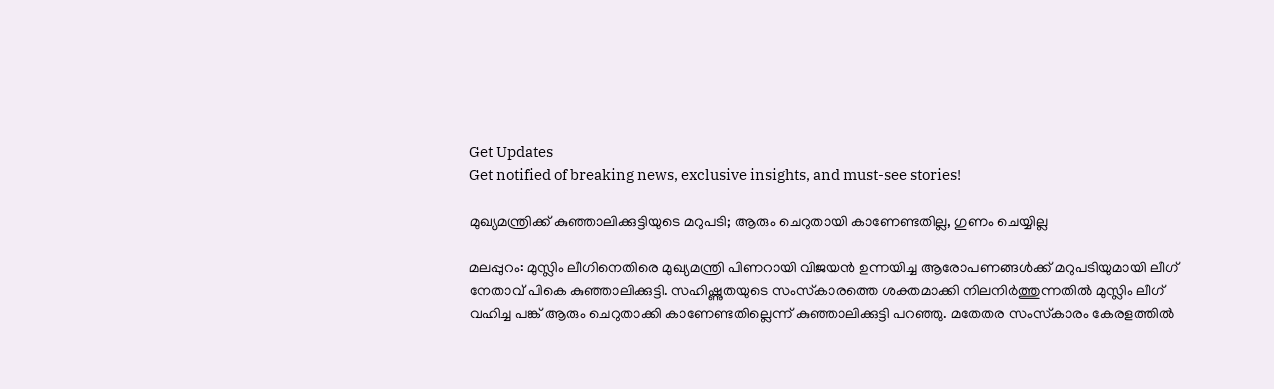Get Updates
Get notified of breaking news, exclusive insights, and must-see stories!

മുഖ്യമന്ത്രിക്ക് കുഞ്ഞാലിക്കുട്ടിയുടെ മറുപടി; ആരും ചെറുതായി കാണേണ്ടതില്ല, ഗുണം ചെയ്യില്ല

മലപ്പുറം: മുസ്ലിം ലീഗിനെതിരെ മുഖ്യമന്ത്രി പിണറായി വിജയന്‍ ഉന്നയിച്ച ആരോപണങ്ങള്‍ക്ക് മറുപടിയുമായി ലീഗ് നേതാവ് പികെ കുഞ്ഞാലിക്കുട്ടി. സഹിഷ്ണുതയുടെ സംസ്‌കാരത്തെ ശക്തമാക്കി നിലനിര്‍ത്തുന്നതില്‍ മുസ്ലിം ലീഗ് വഹിച്ച പങ്ക് ആരും ചെറുതാക്കി കാണേണ്ടതില്ലെന്ന് കുഞ്ഞാലിക്കുട്ടി പറഞ്ഞു. മതേതര സംസ്‌കാരം കേരളത്തില്‍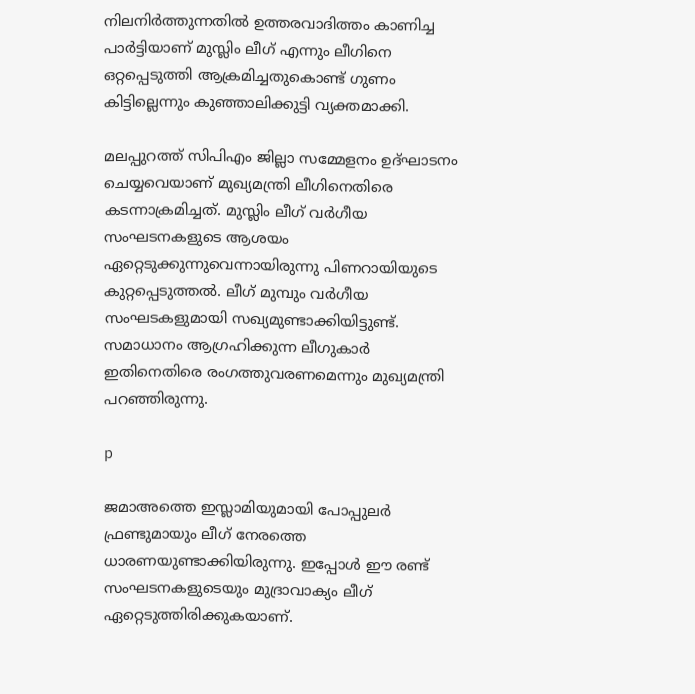നിലനിര്‍ത്തുന്നതില്‍ ഉത്തരവാദിത്തം കാണിച്ച പാര്‍ട്ടിയാണ് മുസ്ലിം ലീഗ് എന്നും ലീഗിനെ ഒറ്റപ്പെടുത്തി ആക്രമിച്ചതുകൊണ്ട് ഗുണം കിട്ടില്ലെന്നും കുഞ്ഞാലിക്കുട്ടി വ്യക്തമാക്കി.

മലപ്പുറത്ത് സിപിഎം ജില്ലാ സമ്മേളനം ഉദ്ഘാടനം ചെയ്യവെയാണ് മുഖ്യമന്ത്രി ലീഗിനെതിരെ കടന്നാക്രമിച്ചത്. മുസ്ലിം ലീഗ് വര്‍ഗീയ സംഘടനകളുടെ ആശയം ഏറ്റെടുക്കുന്നുവെന്നായിരുന്നു പിണറായിയുടെ കുറ്റപ്പെടുത്തല്‍. ലീഗ് മുമ്പും വര്‍ഗീയ സംഘടകളുമായി സഖ്യമുണ്ടാക്കിയിട്ടുണ്ട്. സമാധാനം ആഗ്രഹിക്കുന്ന ലീഗുകാര്‍ ഇതിനെതിരെ രംഗത്തുവരണമെന്നും മുഖ്യമന്ത്രി പറഞ്ഞിരുന്നു.

p

ജമാഅത്തെ ഇസ്ലാമിയുമായി പോപ്പുലര്‍ ഫ്രണ്ടുമായും ലീഗ് നേരത്തെ ധാരണയുണ്ടാക്കിയിരുന്നു. ഇപ്പോള്‍ ഈ രണ്ട് സംഘടനകളുടെയും മുദ്രാവാക്യം ലീഗ് ഏറ്റെടുത്തിരിക്കുകയാണ്.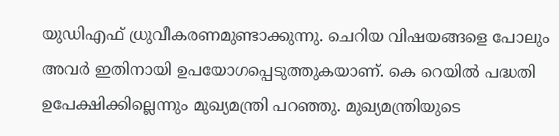യുഡിഎഫ് ധ്രുവീകരണമുണ്ടാക്കുന്നു. ചെറിയ വിഷയങ്ങളെ പോലും അവര്‍ ഇതിനായി ഉപയോഗപ്പെടുത്തുകയാണ്. കെ റെയില്‍ പദ്ധതി ഉപേക്ഷിക്കില്ലെന്നും മുഖ്യമന്ത്രി പറഞ്ഞു. മുഖ്യമന്ത്രിയുടെ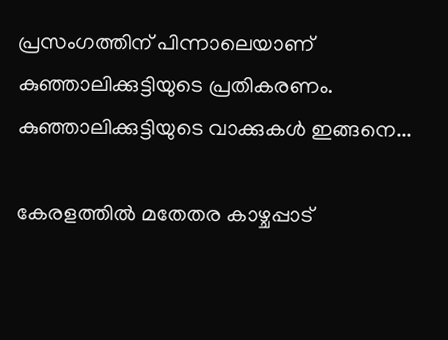പ്രസംഗത്തിന് പിന്നാലെയാണ് കുഞ്ഞാലിക്കുട്ടിയുടെ പ്രതികരണം. കുഞ്ഞാലിക്കുട്ടിയുടെ വാക്കുകള്‍ ഇങ്ങനെ...

കേരളത്തില്‍ മതേതര കാഴ്ചപ്പാട്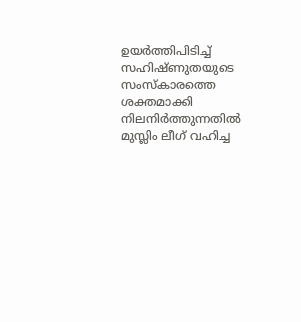ഉയര്‍ത്തിപിടിച്ച് സഹിഷ്ണുതയുടെ സംസ്‌കാരത്തെ ശക്തമാക്കി നിലനിര്‍ത്തുന്നതില്‍ മുസ്ലിം ലീഗ് വഹിച്ച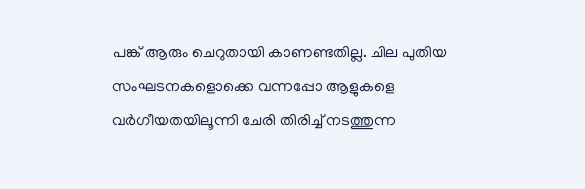പങ്ക് ആരും ചെറുതായി കാണണ്ടതില്ല. ചില പുതിയ സംഘടനകളൊക്കെ വന്നപ്പോ ആളുകളെ വര്‍ഗീയതയിലൂന്നി ചേരി തിരിച്ച് നടത്തുന്ന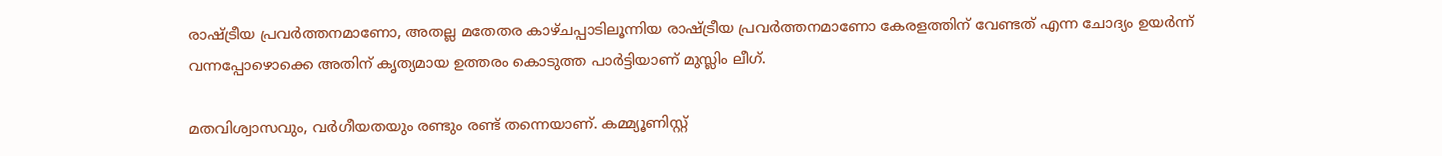രാഷ്ട്രീയ പ്രവര്‍ത്തനമാണോ, അതല്ല മതേതര കാഴ്ചപ്പാടിലൂന്നിയ രാഷ്ട്രീയ പ്രവര്‍ത്തനമാണോ കേരളത്തിന് വേണ്ടത് എന്ന ചോദ്യം ഉയര്‍ന്ന് വന്നപ്പോഴൊക്കെ അതിന് കൃത്യമായ ഉത്തരം കൊടുത്ത പാര്‍ട്ടിയാണ് മുസ്ലിം ലീഗ്.

മതവിശ്വാസവും, വര്‍ഗീയതയും രണ്ടും രണ്ട് തന്നെയാണ്. കമ്മ്യൂണിസ്റ്റ്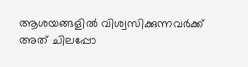ആശയങ്ങളില്‍ വിശ്വസിക്കുന്നവര്‍ക്ക് അത് ചിലപ്പോ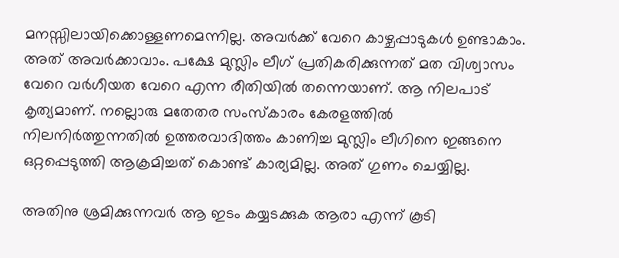മനസ്സിലായിക്കൊള്ളണമെന്നില്ല. അവര്‍ക്ക് വേറെ കാഴ്ചപ്പാടുകള്‍ ഉണ്ടാകാം. അത് അവര്‍ക്കാവാം. പക്ഷേ മുസ്ലിം ലീഗ് പ്രതികരിക്കുന്നത് മത വിശ്വാസം വേറെ വര്‍ഗീയത വേറെ എന്ന രീതിയില്‍ തന്നെയാണ്. ആ നിലപാട് കൃത്യമാണ്. നല്ലൊരു മതേതര സംസ്‌കാരം കേരളത്തില്‍ നിലനിര്‍ത്തുന്നതില്‍ ഉത്തരവാദിത്തം കാണിച്ച മുസ്ലിം ലീഗിനെ ഇങ്ങനെ ഒറ്റപ്പെടുത്തി ആക്രമിച്ചത് കൊണ്ട് കാര്യമില്ല. അത് ഗുണം ചെയ്യില്ല.

അതിനു ശ്രമിക്കുന്നവര്‍ ആ ഇടം കയ്യടക്കുക ആരാ എന്ന് കൂടി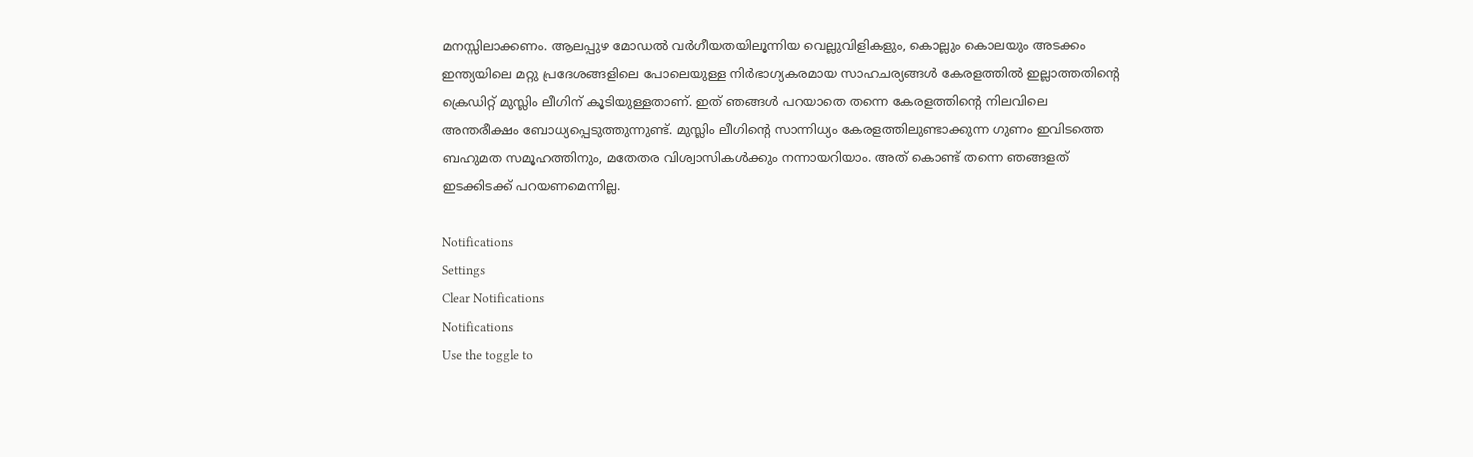മനസ്സിലാക്കണം. ആലപ്പുഴ മോഡല്‍ വര്‍ഗീയതയിലൂന്നിയ വെല്ലുവിളികളും, കൊല്ലും കൊലയും അടക്കം ഇന്ത്യയിലെ മറ്റു പ്രദേശങ്ങളിലെ പോലെയുള്ള നിര്‍ഭാഗ്യകരമായ സാഹചര്യങ്ങള്‍ കേരളത്തില്‍ ഇല്ലാത്തതിന്റെ ക്രെഡിറ്റ് മുസ്ലിം ലീഗിന് കൂടിയുള്ളതാണ്. ഇത് ഞങ്ങള്‍ പറയാതെ തന്നെ കേരളത്തിന്റെ നിലവിലെ അന്തരീക്ഷം ബോധ്യപ്പെടുത്തുന്നുണ്ട്. മുസ്ലിം ലീഗിന്റെ സാന്നിധ്യം കേരളത്തിലുണ്ടാക്കുന്ന ഗുണം ഇവിടത്തെ ബഹുമത സമൂഹത്തിനും, മതേതര വിശ്വാസികള്‍ക്കും നന്നായറിയാം. അത് കൊണ്ട് തന്നെ ഞങ്ങളത് ഇടക്കിടക്ക് പറയണമെന്നില്ല.

Notifications
Settings
Clear Notifications
Notifications
Use the toggle to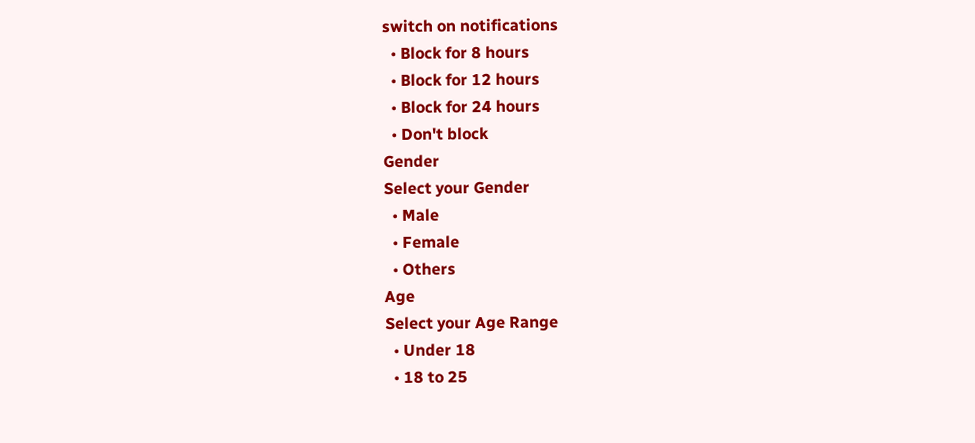switch on notifications
  • Block for 8 hours
  • Block for 12 hours
  • Block for 24 hours
  • Don't block
Gender
Select your Gender
  • Male
  • Female
  • Others
Age
Select your Age Range
  • Under 18
  • 18 to 25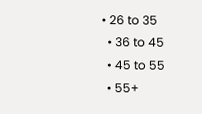• 26 to 35
  • 36 to 45
  • 45 to 55
  • 55+